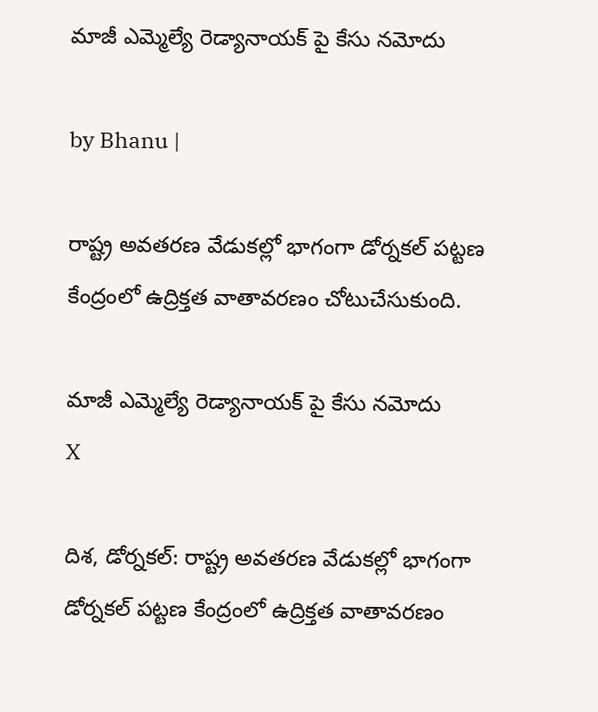మాజీ ఎమ్మెల్యే రెడ్యానాయక్ పై కేసు నమోదు

by Bhanu |

రాష్ట్ర అవతరణ వేడుకల్లో భాగంగా డోర్నకల్ పట్టణ కేంద్రంలో ఉద్రిక్తత వాతావరణం చోటుచేసుకుంది.

మాజీ ఎమ్మెల్యే రెడ్యానాయక్ పై కేసు నమోదు
X

దిశ, డోర్నకల్: రాష్ట్ర అవతరణ వేడుకల్లో భాగంగా డోర్నకల్ పట్టణ కేంద్రంలో ఉద్రిక్తత వాతావరణం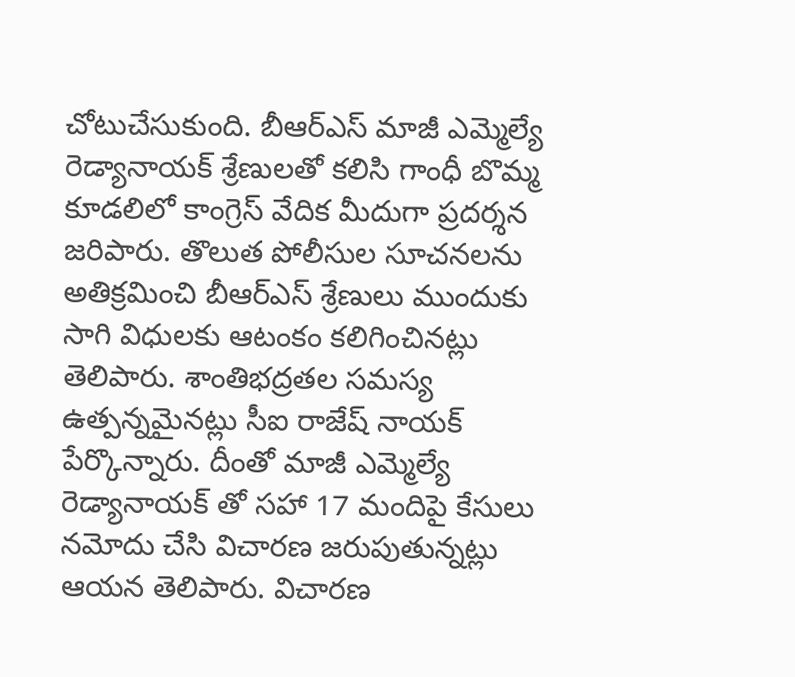చోటుచేసుకుంది. బీఆర్ఎస్ మాజీ ఎమ్మెల్యే రెడ్యానాయక్ శ్రేణులతో కలిసి గాంధీ బొమ్మ కూడలిలో కాంగ్రెస్ వేదిక మీదుగా ప్రదర్శన జరిపారు. తొలుత పోలీసుల సూచనలను అతిక్రమించి బీఆర్ఎస్ శ్రేణులు ముందుకు సాగి విధులకు ఆటంకం కలిగించినట్లు తెలిపారు. శాంతిభద్రతల సమస్య ఉత్పన్నమైనట్లు సీఐ రాజేష్ నాయక్ పేర్కొన్నారు. దీంతో మాజీ ఎమ్మెల్యే రెడ్యానాయక్ తో సహా 17 మందిపై కేసులు నమోదు చేసి విచారణ జరుపుతున్నట్లు ఆయన తెలిపారు. విచారణ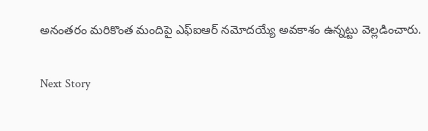అనంతరం మరికొంత మందిపై ఎఫ్ఐఆర్ నమోదయ్యే అవకాశం ఉన్నట్టు వెల్లడించారు.

Next Story